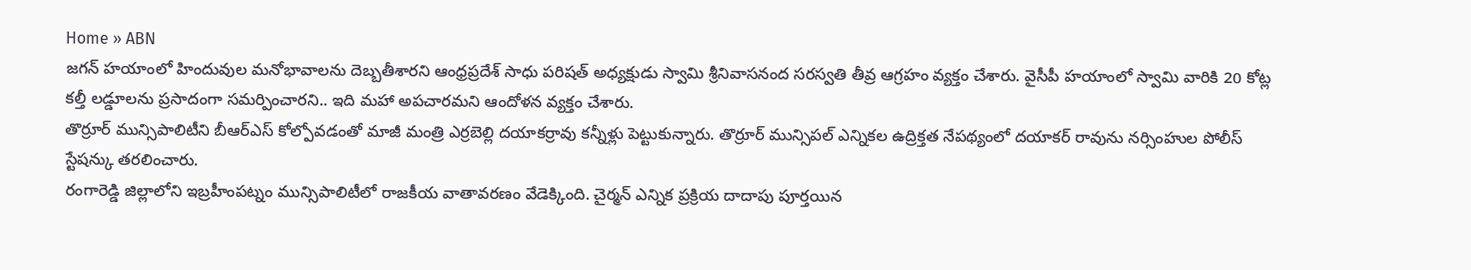Home » ABN
జగన్ హయాంలో హిందువుల మనోభావాలను దెబ్బతీశారని ఆంధ్రప్రదేశ్ సాధు పరిషత్ అధ్యక్షుడు స్వామి శ్రీనివాసనంద సరస్వతి తీవ్ర ఆగ్రహం వ్యక్తం చేశారు. వైసీపీ హయాంలో స్వామి వారికి 20 కోట్ల కల్తీ లడ్డూలను ప్రసాదంగా సమర్పించారని.. ఇది మహా అపచారమని ఆందోళన వ్యక్తం చేశారు.
తొర్రూర్ మున్సిపాలిటీని బీఆర్ఎస్ కోల్పోవడంతో మాజీ మంత్రి ఎర్రబెల్లి దయాకర్రావు కన్నీళ్లు పెట్టుకున్నారు. తొర్రూర్ మున్సిపల్ ఎన్నికల ఉద్రిక్తత నేపథ్యంలో దయాకర్ రావును నర్సింహుల పోలీస్ స్టేషన్కు తరలించారు.
రంగారెడ్డి జిల్లాలోని ఇబ్రహీంపట్నం మున్సిపాలిటీలో రాజకీయ వాతావరణం వేడెక్కింది. చైర్మన్ ఎన్నిక ప్రక్రియ దాదాపు పూర్తయిన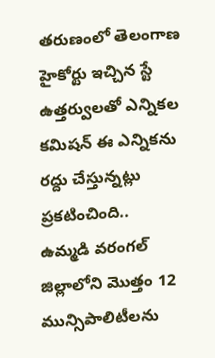తరుణంలో తెలంగాణ హైకోర్టు ఇచ్చిన స్టే ఉత్తర్వులతో ఎన్నికల కమిషన్ ఈ ఎన్నికను రద్దు చేస్తున్నట్లు ప్రకటించింది..
ఉమ్మడి వరంగల్ జిల్లాలోని మొత్తం 12 మున్సిపాలిటీలను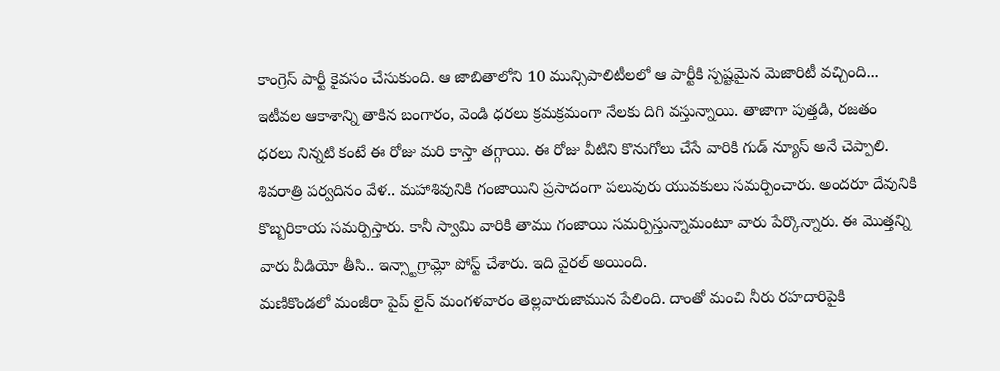కాంగ్రెస్ పార్టీ కైవసం చేసుకుంది. ఆ జాబితాలోని 10 మున్సిపాలిటీలలో ఆ పార్టీకి స్పష్టమైన మెజారిటీ వచ్చింది...
ఇటీవల ఆకాశాన్ని తాకిన బంగారం, వెండి ధరలు క్రమక్రమంగా నేలకు దిగి వస్తున్నాయి. తాజాగా పుత్తడి, రజతం ధరలు నిన్నటి కంటే ఈ రోజు మరి కాస్తా తగ్గాయి. ఈ రోజు వీటిని కొనుగోలు చేసే వారికి గుడ్ న్యూస్ అనే చెప్పాలి.
శివరాత్రి పర్వదినం వేళ.. మహాశివునికి గంజాయిని ప్రసాదంగా పలువురు యువకులు సమర్పించారు. అందరూ దేవునికి కొబ్బరికాయ సమర్పిస్తారు. కానీ స్వామి వారికి తాము గంజాయి సమర్పిస్తున్నామంటూ వారు పేర్కొన్నారు. ఈ మొత్తన్ని వారు వీడియో తీసి.. ఇన్స్టాగ్రామ్లో పోస్ట్ చేశారు. ఇది వైరల్ అయింది.
మణికొండలో మంజీరా పైప్ లైన్ మంగళవారం తెల్లవారుజామున పేలింది. దాంతో మంచి నీరు రహదారిపైకి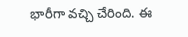భారీగా వచ్చి చేరింది. ఈ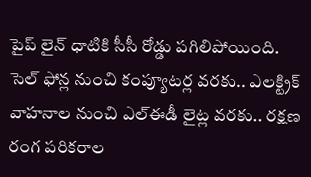పైప్ లైన్ ధాటికి సీసీ రోడ్డు పగిలిపోయింది.
సెల్ ఫోన్ల నుంచి కంప్యూటర్ల వరకు.. ఎలక్ట్రిక్ వాహనాల నుంచి ఎల్ఈడీ లైట్ల వరకు.. రక్షణ రంగ పరికరాల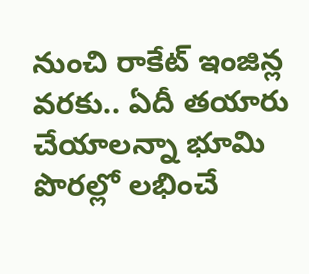నుంచి రాకేట్ ఇంజిన్ల వరకు.. ఏదీ తయారు చేయాలన్నా భూమి పొరల్లో లభించే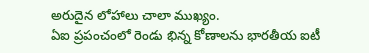అరుదైన లోహాలు చాలా ముఖ్యం.
ఏఐ ప్రపంచంలో రెండు భిన్న కోణాలను భారతీయ ఐటీ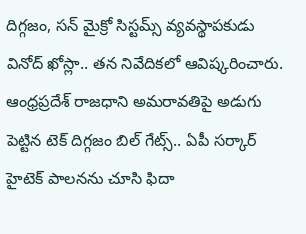దిగ్గజం, సన్ మైక్రో సిస్టమ్స్ వ్యవస్థాపకుడు వినోద్ ఖోస్లా.. తన నివేదికలో ఆవిష్కరించారు.
ఆంధ్రప్రదేశ్ రాజధాని అమరావతిపై అడుగు పెట్టిన టెక్ దిగ్గజం బిల్ గేట్స్.. ఏపీ సర్కార్ హైటెక్ పాలనను చూసి ఫిదా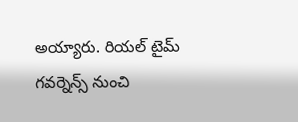అయ్యారు. రియల్ టైమ్ గవర్నెన్స్ నుంచి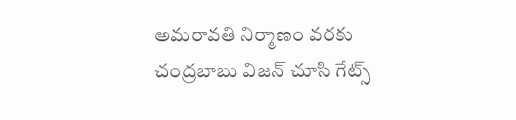అమరావతి నిర్మాణం వరకు చంద్రబాబు విజన్ చూసి గేట్స్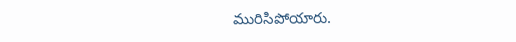మురిసిపోయారు.